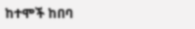ከተሞች ከበባ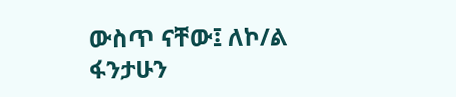ውስጥ ናቸው፤ ለኮ/ል ፋንታሁን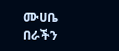ሙሀቤ በራችን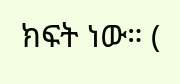ክፍት ነው። (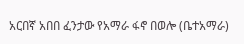አርበኛ አበበ ፈንታው የአማራ ፋኖ በወሎ (ቤተአማራ)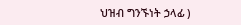ህዝብ ግንኙነት ኃላፊ )